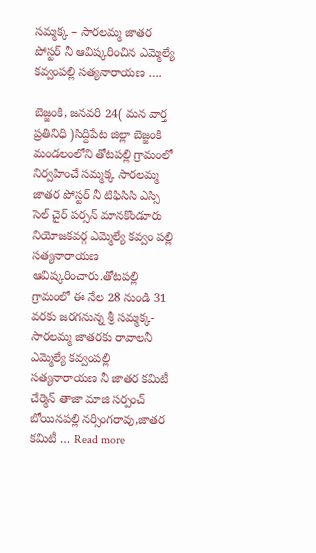సమ్మక్క – సారలమ్మ జాతర పోస్టర్ నీ ఆవిష్కరించిన ఎమ్మెల్యే కవ్వంపల్లి సత్యనారాయణ ….

బెజ్జంకి, జనవరి 24( మన వార్త ప్రతినిధి )సిద్దిపేట జిల్లా బెజ్జంకి మండలంలోని తోటపల్లి గ్రామంలో నిర్వహించే సమ్మక్క సారలమ్మ జాతర పోస్టర్ నీ టిఫిసిసి ఎస్సి సెల్ చైర్ పర్సన్ మానకొండూరు నియోజకవర్గ ఎమ్మెల్యే కవ్వం పల్లి సత్యనారాయణ ఆవిష్కరించారు.తోటపల్లి గ్రామంలో ఈ నేల 28 నుండి 31 వరకు జరగనున్న శ్రీ సమ్మక్క-సారలమ్మ జాతరకు రావాలనీ ఎమ్మెల్యే కవ్వంపల్లి సత్యనారాయణ నీ జాతర కమిటీ చేర్మెన్ తాజా మాజి సర్పంచ్ బోయినపల్లి నర్సింగరావు,జాతర కమిటీ … Read more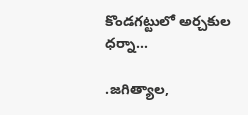కొండగట్టులో అర్చకుల ధర్నా…

.జగిత్యాల,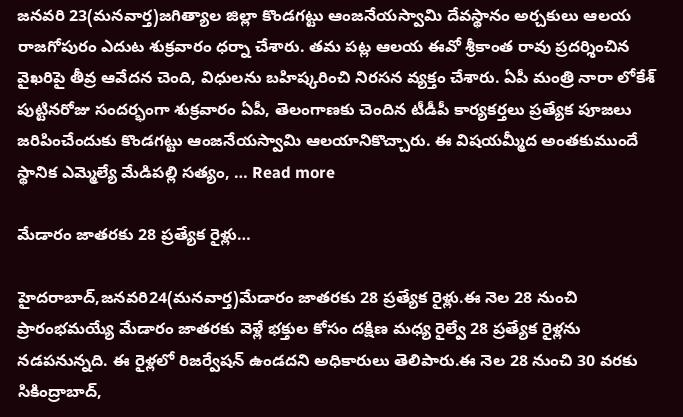జనవరి 23(మనవార్త)జగిత్యాల జిల్లా కొండగట్టు ఆంజనేయస్వామి దేవస్థానం అర్చకులు ఆలయ రాజగోపురం ఎదుట శుక్రవారం ధర్నా చేశారు. తమ పట్ల ఆలయ ఈవో శ్రీకాంత రావు ప్రదర్శించిన వైఖరిపై తీవ్ర ఆవేదన చెంది, విధులను బహిష్కరించి నిరసన వ్యక్తం చేశారు. ఏపీ మంత్రి నారా లోకేశ్‌ పుట్టినరోజు సందర్భంగా శుక్రవారం ఏపీ, తెలంగాణకు చెందిన టీడీపీ కార్యకర్తలు ప్రత్యేక పూజలు జరిపించేందుకు కొండగట్టు ఆంజనేయస్వామి ఆలయానికొచ్చారు. ఈ విషయమ్మీద అంతకుముందే స్థానిక ఎమ్మెల్యే మేడిపల్లి సత్యం, … Read more

మేడారం జాతరకు 28 ప్రత్యేక రైళ్లు…

హైదరాబాద్,జనవరి24(మనవార్త)మేడారం జాతరకు 28 ప్రత్యేక రైళ్లు.ఈ నెల 28 నుంచి ప్రారంభమయ్యే మేడారం జాతరకు వెళ్లే భక్తుల కోసం దక్షిణ మధ్య రైల్వే 28 ప్రత్యేక రైళ్లను నడపనున్నది. ఈ రైళ్లలో రిజర్వేషన్ ఉండదని అధికారులు తెలిపారు.ఈ నెల 28 నుంచి 30 వరకు సికింద్రాబాద్,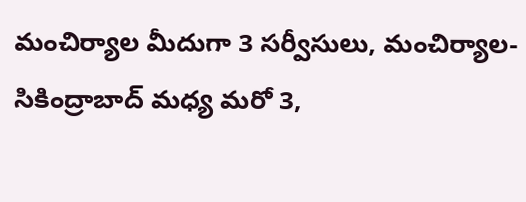మంచిర్యాల మీదుగా 3 సర్వీసులు, మంచిర్యాల-సికింద్రాబాద్ మధ్య మరో 3,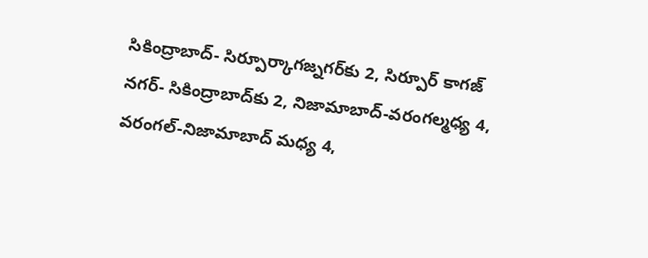సికింద్రాబాద్- సిర్పూర్కాగజ్నగర్‌కు 2, సిర్పూర్ కాగజ్‌ నగర్- సికింద్రాబాద్‌కు 2, నిజామాబాద్-వరంగల్మధ్య 4, వరంగల్-నిజామాబాద్ మధ్య 4,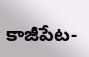కాజీపేట-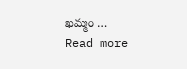ఖమ్మం … Read more